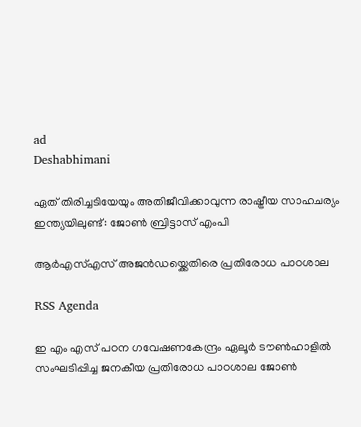ad
Deshabhimani

ഏത് തിരിച്ചടിയേയും അതിജീവിക്കാവുന്ന രാഷ്ട്രീയ സാഹചര്യം ഇന്ത്യയിലുണ്ട്: ജോൺ ബ്രിട്ടാസ് എംപി

ആർഎസ്എസ് അജൻഡയ്ക്കെതിരെ പ്രതിരോധ പാഠശാല

RSS Agenda

ഇ എം എസ് പഠന ഗവേഷണകേന്ദ്രം ഏലൂർ ടൗൺഹാളിൽ സംഘടിപ്പിച്ച ജനകീയ പ്രതിരോധ പാഠശാല ജോൺ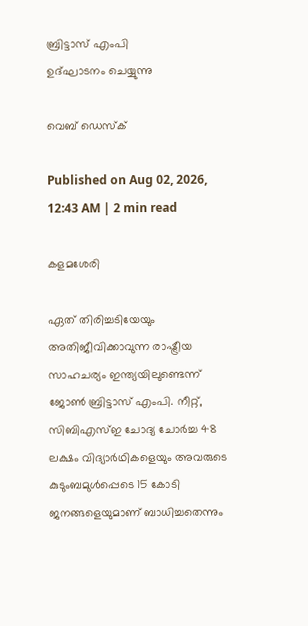ബ്രിട്ടാസ് എംപി
ഉദ്ഘാടനം ചെയ്യുന്നു

വെബ് ഡെസ്ക്

Published on Aug 02, 2026, 12:43 AM | 2 min read

കളമശേരി

ഏത് തിരിച്ചടിയേയും അതിജീവിക്കാവുന്ന രാഷ്ട്രീയ സാഹചര്യം ഇന്ത്യയിലുണ്ടെന്ന്‌ ജോൺ ബ്രിട്ടാസ്‌ എംപി. നീറ്റ്, സിബിഎസ്ഇ ചോദ്യ ചോർച്ച 48 ലക്ഷം വിദ്യാർഥികളെയും അവരുടെ കുടുംബമുൾപ്പെടെ 15 കോടി ജനങ്ങളെയുമാണ് ബാധിച്ചതെന്നും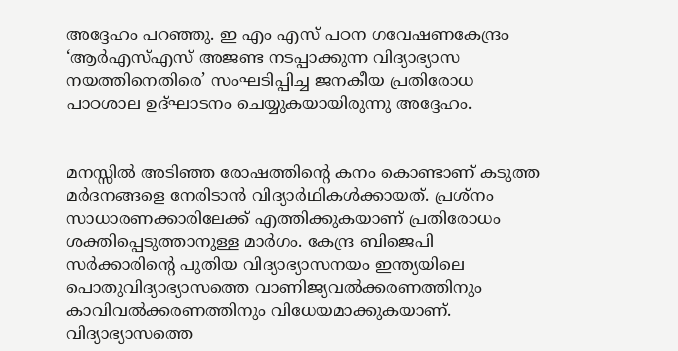അദ്ദേഹം പറഞ്ഞു. ഇ എം എസ് പഠന ഗവേഷണകേന്ദ്രം ‘ആർഎസ്എസ് അജണ്ട നടപ്പാക്കുന്ന വിദ്യാഭ്യാസ നയത്തിനെതിരെ’ സംഘടിപ്പിച്ച ജനകീയ പ്രതിരോധ പാഠശാല ഉദ്ഘാടനം ചെയ്യുകയായിരുന്നു അദ്ദേഹം.


മനസ്സിൽ അടിഞ്ഞ രോഷത്തിന്റെ കനം കൊണ്ടാണ് കടുത്ത മർദനങ്ങളെ നേരിടാൻ വിദ്യാർഥികൾക്കായത്. പ്രശ്നം സാധാരണക്കാരിലേക്ക് എത്തിക്കുകയാണ് പ്രതിരോധം ശക്തിപ്പെടുത്താനുള്ള മാർഗം. കേന്ദ്ര ബിജെപി സർക്കാരിന്റെ പുതിയ വിദ്യാഭ്യാസനയം ഇന്ത്യയിലെ പൊതുവിദ്യാഭ്യാസത്തെ വാണിജ്യവൽക്കരണത്തിനും കാവിവൽക്കരണത്തിനും വിധേയമാക്കുകയാണ്. വിദ്യാഭ്യാസത്തെ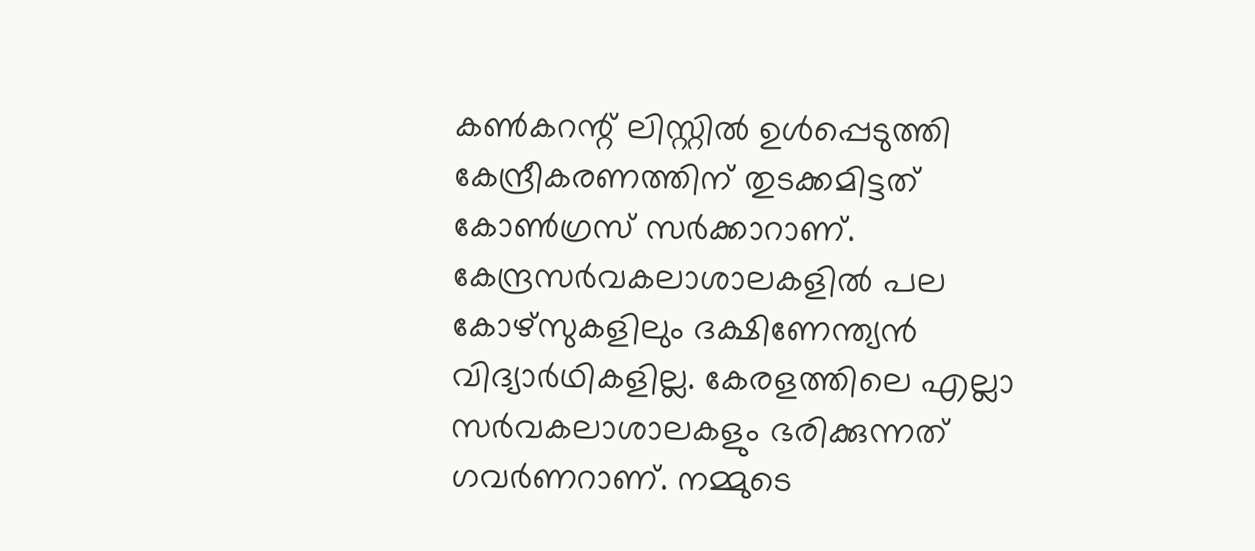കൺകറന്റ്‌ ലിസ്റ്റിൽ ഉൾപ്പെടുത്തി കേന്ദ്രീകരണത്തിന് തുടക്കമിട്ടത് കോൺഗ്രസ് സർക്കാറാണ്. കേന്ദ്രസർവകലാശാലകളിൽ പല കോഴ്സുകളിലും ദക്ഷിണേന്ത്യൻ വിദ്യാർഥികളില്ല. കേരളത്തിലെ എല്ലാ സർവകലാശാലകളും ഭരിക്കുന്നത് ഗവർണറാണ്. നമ്മുടെ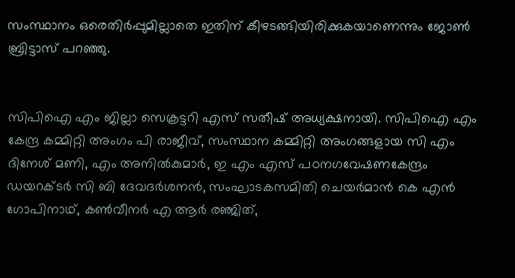സംസ്ഥാനം ഒരെതിർപ്പുമില്ലാതെ ഇതിന് കീഴടങ്ങിയിരിക്കുകയാണെന്നും ജോൺ ബ്രിട്ടാസ് പറഞ്ഞു.


സിപിഐ എം ജില്ലാ സെക്രട്ടറി എസ് സതീഷ് അധ്യക്ഷനായി. സിപിഐ എം കേന്ദ്ര കമ്മിറ്റി അംഗം പി രാജീവ്, സംസ്ഥാന കമ്മിറ്റി അംഗങ്ങളായ സി എം ദിനേശ് മണി, എം അനിൽകുമാർ, ഇ എം എസ് പഠനഗവേഷണകേന്ദ്രം ഡയറക്ടർ സി ബി ദേവദർശനൻ, സംഘാടകസമിതി ചെയർമാൻ കെ എൻ ഗോപിനാഥ്, കൺവീനർ എ ആർ രഞ്ജിത്,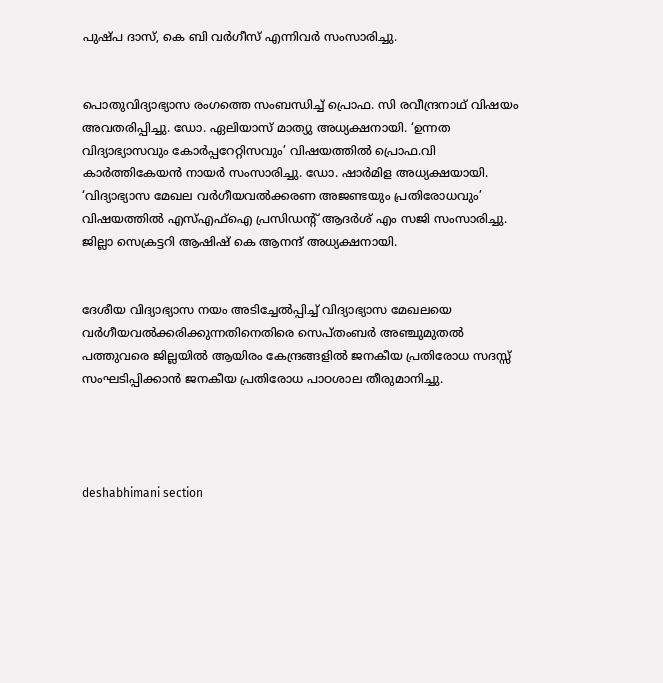പുഷ്പ ദാസ്, കെ ബി വർഗീസ് എന്നിവർ സംസാരിച്ചു.


പൊതുവിദ്യാഭ്യാസ രംഗത്തെ സംബന്ധിച്ച്‌ പ്രൊഫ. സി രവീന്ദ്രനാഥ് വിഷയം അവതരിപ്പിച്ചു. ഡോ. ഏലിയാസ് മാത്യു അധ്യക്ഷനായി. ‘ഉന്നത വിദ്യാഭ്യാസവും കോർപ്പറേറ്റിസവും’ വിഷയത്തിൽ പ്രൊഫ.വി കാർത്തികേയൻ നായർ സംസാരിച്ചു. ഡോ. ഷാർമിള അധ്യക്ഷയായി. ‘വിദ്യാഭ്യാസ മേഖല വർഗീയവൽക്കരണ അജണ്ടയും പ്രതിരോധവും’ വിഷയത്തിൽ എസ്എഫ്ഐ പ്രസിഡന്റ്‌ ആദർശ് എം സജി സംസാരിച്ചു. ജില്ലാ സെക്രട്ടറി ആഷിഷ് കെ ആനന്ദ് അധ്യക്ഷനായി.


ദേശീയ വിദ്യാഭ്യാസ നയം അടിച്ചേൽപ്പിച്ച്‌ വിദ്യാഭ്യാസ മേഖലയെ വർഗീയവൽക്കരിക്കുന്നതിനെതിരെ സെപ്തംബർ അഞ്ചുമുതൽ പത്തുവരെ ജില്ലയിൽ ആയിരം കേന്ദ്രങ്ങളിൽ ജനകീയ പ്രതിരോധ സദസ്സ്‌ സംഘടിപ്പിക്കാൻ ജനകീയ പ്രതിരോധ പാഠശാല തീരുമാനിച്ചു.




deshabhimani section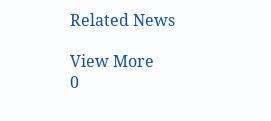Related News

View More
0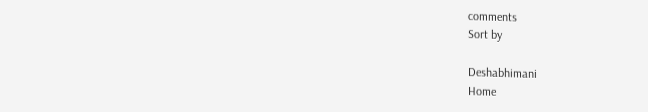comments
Sort by

Deshabhimani
Home